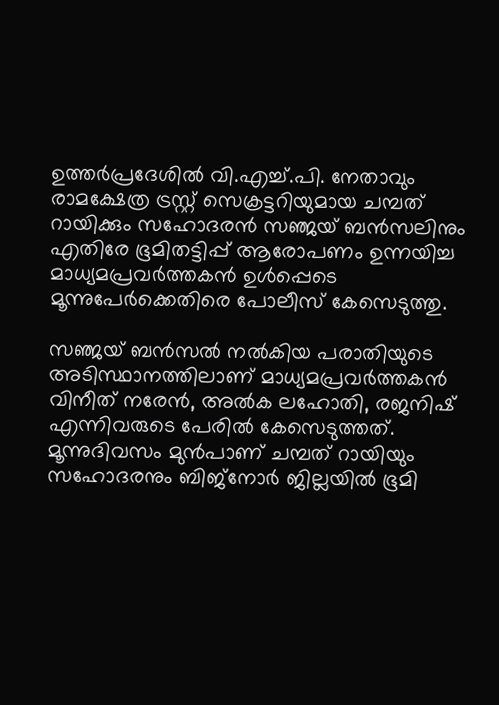ഉത്തര്‍പ്രദേശില്‍ വി.എച്ച്.പി. നേതാവും രാമക്ഷേത്ര ട്രസ്റ്റ് സെക്രട്ടറിയുമായ ചമ്പത് റായിക്കും സഹോദരന്‍ സഞ്ജയ് ബന്‍സലിനും എതിരേ ഭൂമിതട്ടിപ്പ് ആരോപണം ഉന്നയിച്ച മാധ്യമപ്രവര്‍ത്തകന്‍ ഉള്‍പ്പെടെ മൂന്നുപേര്‍ക്കെതിരെ പോലീസ് കേസെടുത്തു.

സഞ്ജയ് ബന്‍സല്‍ നല്‍കിയ പരാതിയുടെ അടിസ്ഥാനത്തിലാണ് മാധ്യമപ്രവര്‍ത്തകന്‍ വിനീത് നരേന്‍, അല്‍ക ലഹോതി, രജനിഷ് എന്നിവരുടെ പേരില്‍ കേസെടുത്തത്. മൂന്നുദിവസം മുന്‍പാണ് ചമ്പത് റായിയും സഹോദരനും ബിജ്‌നോര്‍ ജില്ലയില്‍ ഭൂമി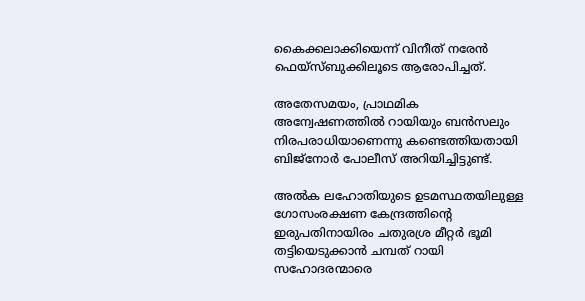കൈക്കലാക്കിയെന്ന് വിനീത് നരേന്‍ ഫെയ്‌സ്ബുക്കിലൂടെ ആരോപിച്ചത്.

അതേസമയം, പ്രാഥമിക അന്വേഷണത്തില്‍ റായിയും ബന്‍സലും നിരപരാധിയാണെന്നു കണ്ടെത്തിയതായി ബിജ്‌നോര്‍ പോലീസ് അറിയിച്ചിട്ടുണ്ട്.

അല്‍ക ലഹോതിയുടെ ഉടമസ്ഥതയിലുള്ള ഗോസംരക്ഷണ കേന്ദ്രത്തിന്റെ ഇരുപതിനായിരം ചതുരശ്ര മീറ്റര്‍ ഭൂമി തട്ടിയെടുക്കാന്‍ ചമ്പത് റായി സഹോദരന്മാരെ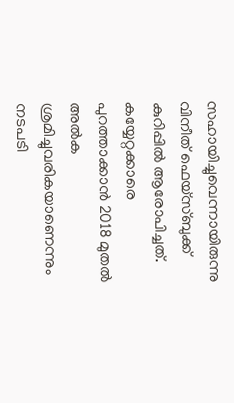സഹായിച്ചുവെന്നായിരുന്നു വിനീത് ഫെയ്‌സ്ബുക്ക് കുറിപ്പില്‍ ആരോപിച്ചത്. കയ്യേറ്റക്കാരെ പുറത്താക്കാന്‍ 2018 മുതല്‍ അല്‍ക ശ്രമിച്ചുവരികയാണെന്നും നടപടി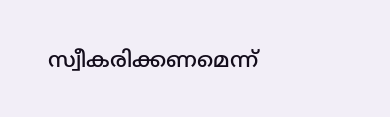സ്വീകരിക്കണമെന്ന്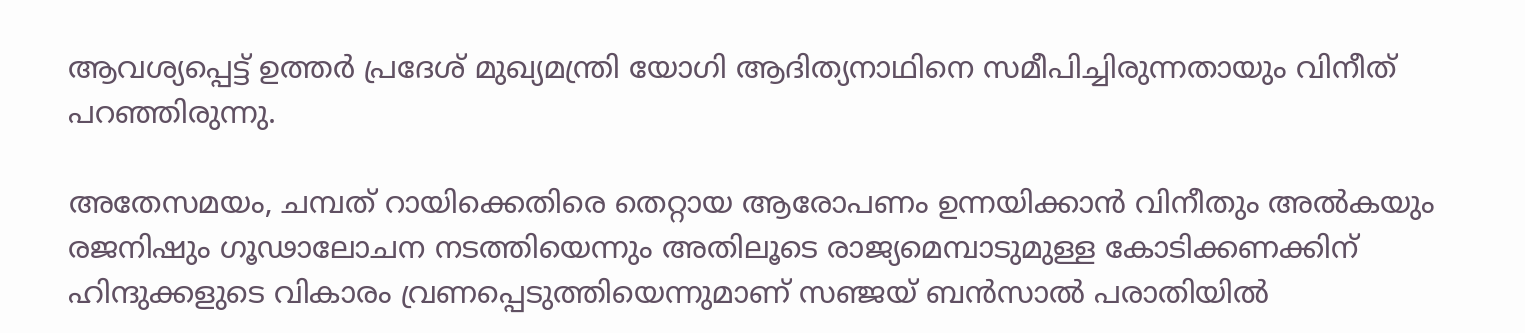ആവശ്യപ്പെട്ട് ഉത്തര്‍ പ്രദേശ് മുഖ്യമന്ത്രി യോഗി ആദിത്യനാഥിനെ സമീപിച്ചിരുന്നതായും വിനീത് പറഞ്ഞിരുന്നു.

അതേസമയം, ചമ്പത് റായിക്കെതിരെ തെറ്റായ ആരോപണം ഉന്നയിക്കാന്‍ വിനീതും അല്‍കയും രജനിഷും ഗൂഢാലോചന നടത്തിയെന്നും അതിലൂടെ രാജ്യമെമ്പാടുമുള്ള കോടിക്കണക്കിന് ഹിന്ദുക്കളുടെ വികാരം വ്രണപ്പെടുത്തിയെന്നുമാണ് സഞ്ജയ് ബന്‍സാല്‍ പരാതിയില്‍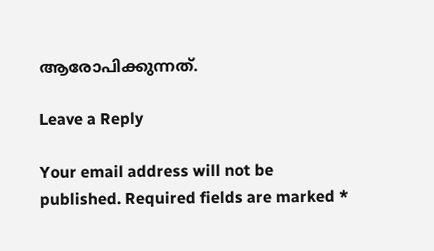ആരോപിക്കുന്നത്.

Leave a Reply

Your email address will not be published. Required fields are marked *